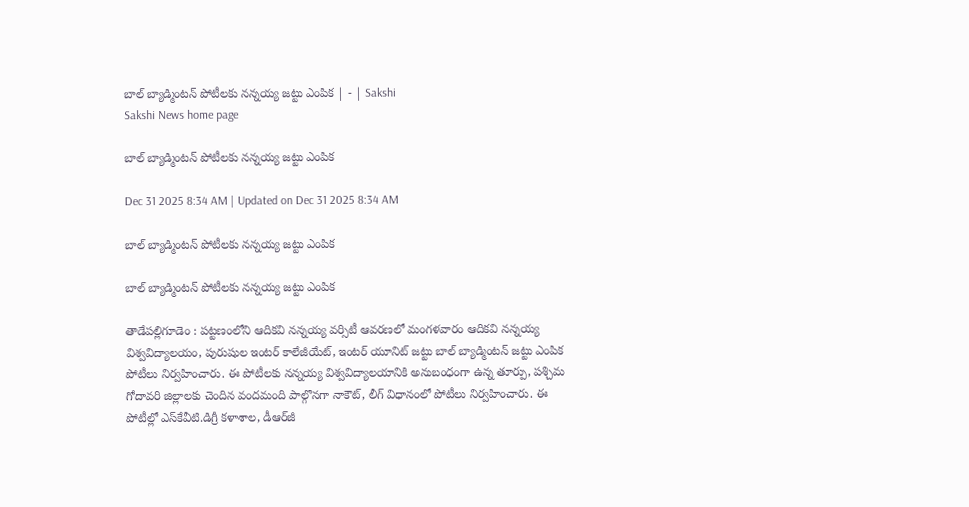బాల్‌ బ్యాడ్మింటన్‌ పోటీలకు నన్నయ్య జట్టు ఎంపిక | - | Sakshi
Sakshi News home page

బాల్‌ బ్యాడ్మింటన్‌ పోటీలకు నన్నయ్య జట్టు ఎంపిక

Dec 31 2025 8:34 AM | Updated on Dec 31 2025 8:34 AM

బాల్‌ బ్యాడ్మింటన్‌ పోటీలకు నన్నయ్య జట్టు ఎంపిక

బాల్‌ బ్యాడ్మింటన్‌ పోటీలకు నన్నయ్య జట్టు ఎంపిక

తాడేపల్లిగూడెం : పట్టణంలోని ఆదికవి నన్నయ్య వర్సిటీ ఆవరణలో మంగళవారం ఆదికవి నన్నయ్య విశ్వవిద్యాలయం, పురుషుల ఇంటర్‌ కాలేజీయేట్‌, ఇంటర్‌ యూనిట్‌ జట్టు బాల్‌ బ్యాడ్మింటన్‌ జట్టు ఎంపిక పోటీలు నిర్వహించారు. ఈ పోటీలకు నన్నయ్య విశ్వవిద్యాలయానికి అనుబంధంగా ఉన్న తూర్పు, పశ్చిమ గోదావరి జిల్లాలకు చెందిన వందమంది పాల్గొనగా నాకౌట్‌, లీగ్‌ విధానంలో పోటీలు నిర్వహించారు. ఈ పోటీల్లో ఎస్‌కేవీటి.డిగ్రీ కళాశాల, డీఆర్‌జీ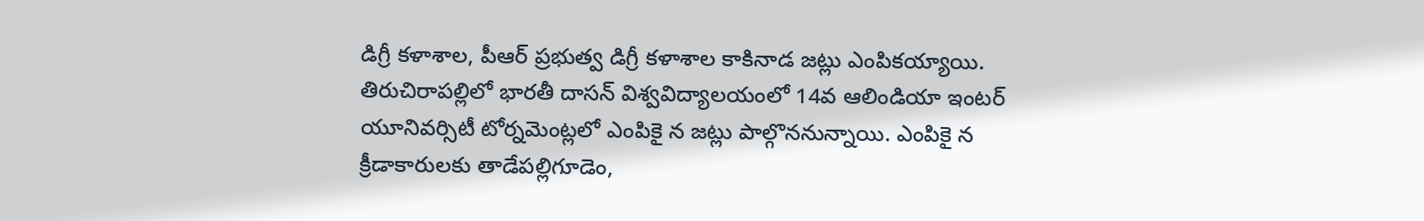డిగ్రీ కళాశాల, పీఆర్‌ ప్రభుత్వ డిగ్రీ కళాశాల కాకినాడ జట్లు ఎంపికయ్యాయి. తిరుచిరాపల్లిలో భారతీ దాసన్‌ విశ్వవిద్యాలయంలో 14వ ఆలిండియా ఇంటర్‌ యూనివర్సిటీ టోర్నమెంట్లలో ఎంపికై న జట్లు పాల్గొననున్నాయి. ఎంపికై న క్రీడాకారులకు తాడేపల్లిగూడెం,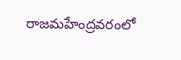రాజమహేంద్రవరంలో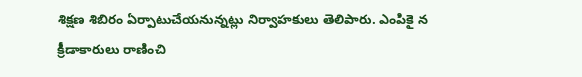శిక్షణ శిబిరం ఏర్పాటుచేయనున్నట్లు నిర్వాహకులు తెలిపారు. ఎంపికై న క్రీడాకారులు రాణించి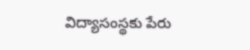విద్యాసంస్థకు పేరు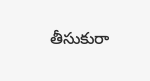తీసుకురా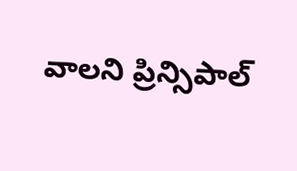వాలని ప్రిన్సిపాల్‌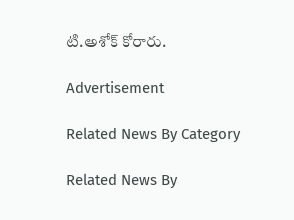టి.అశోక్‌ కోరారు.

Advertisement

Related News By Category

Related News By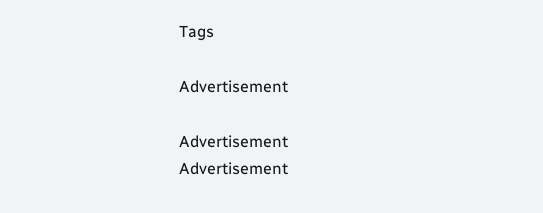Tags

Advertisement

Advertisement
Advertisement